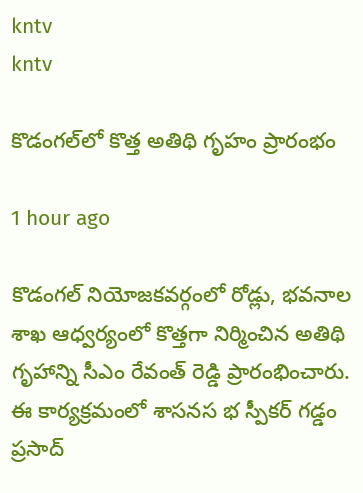kntv
kntv

కొడంగల్‌లో కొత్త అతిథి గృహం ప్రారంభం

1 hour ago

కొడంగల్ నియోజకవర్గంలో రోడ్లు, భవనాల శాఖ ఆధ్వర్యంలో కొత్తగా నిర్మించిన అతిథి గృహాన్ని సీఎం రేవంత్ రెడ్డి ప్రారంభించారు. ఈ కార్యక్రమంలో శాసనస భ స్పీకర్ గడ్డం ప్రసాద్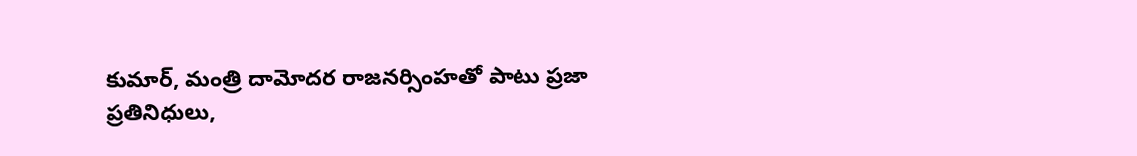కుమార్, మంత్రి దామోదర రాజనర్సింహతో పాటు ప్రజా ప్రతినిధులు,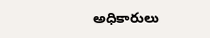అధికారులు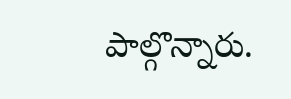పాల్గొన్నారు.